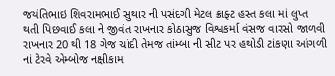જયંતિભાઇ શિવરામભાઈ સુથાર ની પસંદગી મેટલ ક્રાફ્ટ હસ્ત કલા માં લુપ્ત થતી પિછવાઈ કલા ને જીવંત રાખનાર કોઠાસુજ વિશ્વકર્મા વંસજ વારસો જાળવી રાખનાર 20 થી 18 ગેજ ચાંદી તેમજ તાંમ્બા ની સીટ પર હથોડી ટાંકણા આંગળી નાં ટેરવે એમ્બોજ નક્ષીકામ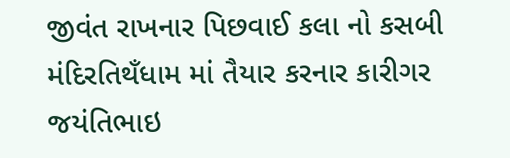જીવંત રાખનાર પિછવાઈ કલા નો કસબી મંદિરતિથઁધામ માં તૈયાર કરનાર કારીગર
જયંતિભાઇ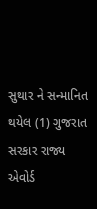સુથાર ને સન્માનિત થયેલ (1) ગુજરાત સરકાર રાજ્ય એવોર્ડ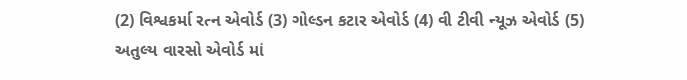(2) વિશ્વકર્મા રત્ન એવોર્ડ (3) ગોલ્ડન કટાર એવોર્ડ (4) વી ટીવી ન્યૂઝ એવોર્ડ (5) અતુલ્ય વારસો એવોર્ડ માં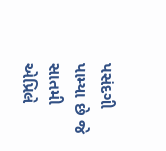પસંદગી પામ્યા છે જે સાતમી એપ્રિલે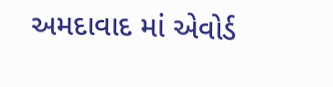અમદાવાદ માં એવોર્ડ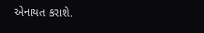એનાયત કરાશે.